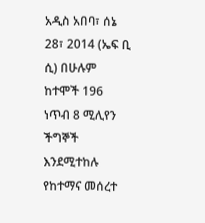አዲስ አበባ፣ ሰኔ 28፣ 2014 (ኤፍ ቢ ሲ) በሁሉም ከተሞች 196 ነጥብ 8 ሚሊየን ችግኞች እንደሚተከሉ የከተማና መሰረተ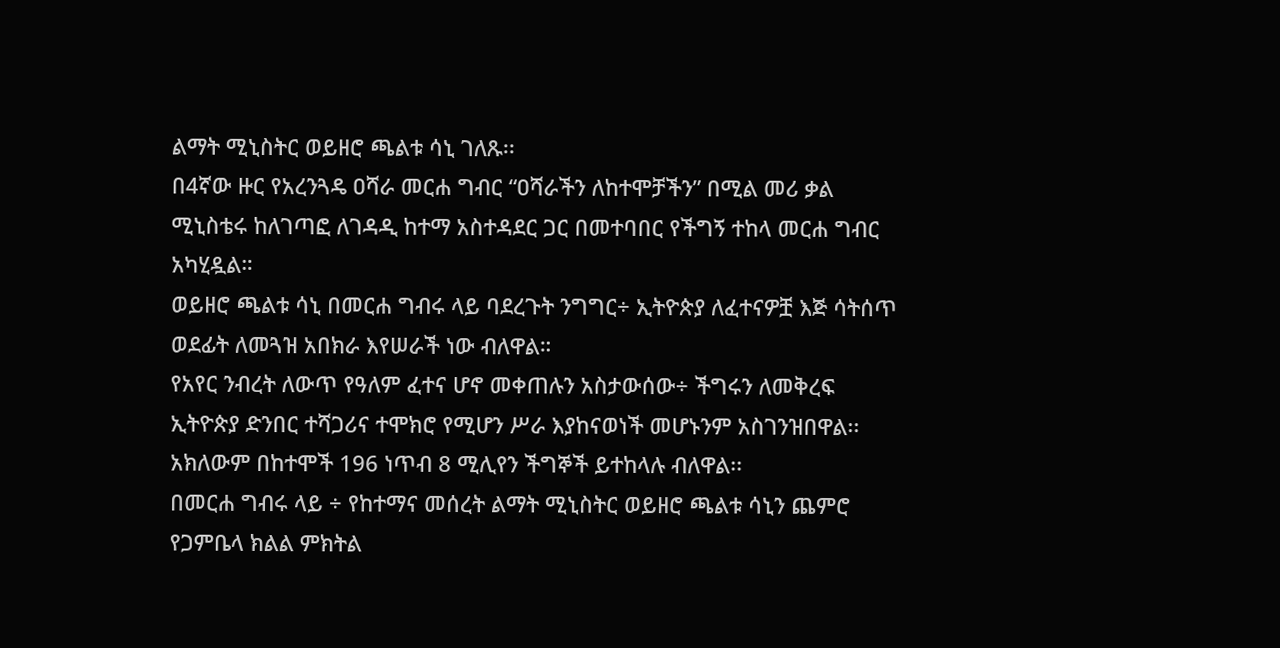ልማት ሚኒስትር ወይዘሮ ጫልቱ ሳኒ ገለጹ፡፡
በ4ኛው ዙር የአረንጓዴ ዐሻራ መርሐ ግብር “ዐሻራችን ለከተሞቻችን” በሚል መሪ ቃል ሚኒስቴሩ ከለገጣፎ ለገዳዲ ከተማ አስተዳደር ጋር በመተባበር የችግኝ ተከላ መርሐ ግብር አካሂዷል።
ወይዘሮ ጫልቱ ሳኒ በመርሐ ግብሩ ላይ ባደረጉት ንግግር÷ ኢትዮጵያ ለፈተናዎቿ እጅ ሳትሰጥ ወደፊት ለመጓዝ አበክራ እየሠራች ነው ብለዋል።
የአየር ንብረት ለውጥ የዓለም ፈተና ሆኖ መቀጠሉን አስታውሰው÷ ችግሩን ለመቅረፍ ኢትዮጵያ ድንበር ተሻጋሪና ተሞክሮ የሚሆን ሥራ እያከናወነች መሆኑንም አስገንዝበዋል፡፡
አክለውም በከተሞች 196 ነጥብ 8 ሚሊየን ችግኞች ይተከላሉ ብለዋል፡፡
በመርሐ ግብሩ ላይ ÷ የከተማና መሰረት ልማት ሚኒስትር ወይዘሮ ጫልቱ ሳኒን ጨምሮ የጋምቤላ ክልል ምክትል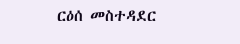ርዕሰ መስተዳደር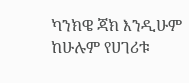ካንክዌ ጃክ እንዲሁም ከሁሉም የሀገሪቱ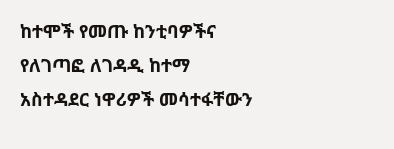ከተሞች የመጡ ከንቲባዎችና የለገጣፎ ለገዳዲ ከተማ አስተዳደር ነዋሪዎች መሳተፋቸውን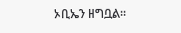ኦቢኤን ዘግቧል፡፡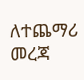ለተጨማሪ መረጃ